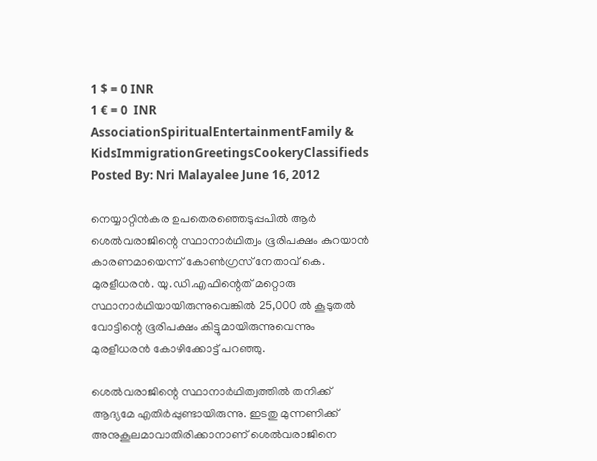1 $ = 0 INR
1 € = 0  INR
AssociationSpiritualEntertainmentFamily & KidsImmigrationGreetingsCookeryClassifieds
Posted By: Nri Malayalee June 16, 2012

നെയ്യാറ്റിന്‍കര ഉപതെരഞ്ഞെടുപ്പപില്‍ ആര്‍ ശെല്‍വരാജിന്റെ സ്ഥാനാര്‍ഥിത്വം ഭൂരിപക്ഷം കുറയാന്‍ കാരണമായെന്ന് കോണ്‍ഗ്രസ് നേതാവ് കെ. മുരളീധരന്‍. യു.ഡി.എഫിന്റെത് മറ്റൊരു സ്ഥാനാര്‍ഥിയായിരുന്നുവെങ്കില്‍ 25,000 ല്‍ കൂടുതല്‍ വോട്ടിന്റെ ഭൂരിപക്ഷം കിട്ടുമായിരുന്നുവെന്നും മുരളീധരന്‍ കോഴിക്കോട്ട് പറഞ്ഞു.

ശെല്‍വരാജിന്റെ സ്ഥാനാര്‍ഥിത്വത്തില്‍ തനിക്ക് ആദ്യമേ എതിര്‍പ്പുണ്ടായിരുന്നു. ഇടതു മുന്നണിക്ക് അനുകൂലമാവാതിരിക്കാനാണ് ശെല്‍വരാജിനെ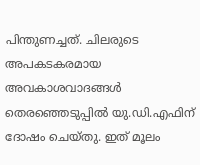പിന്തുണച്ചത്. ചിലരുടെ അപകടകരമായ അവകാശവാദങ്ങള്‍ തെരഞ്ഞെടുപ്പില്‍ യു.ഡി.എഫിന് ദോഷം ചെയ്തു. ഇത് മൂലം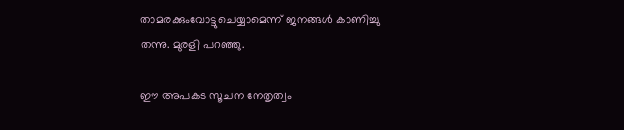താമരക്കുംവോട്ടുചെയ്യാമെന്ന് ജനങ്ങള്‍ കാണിച്ചു തന്നു. മുരളി പറഞ്ഞു.

ഈ അപകട സൂചന നേതൃത്വം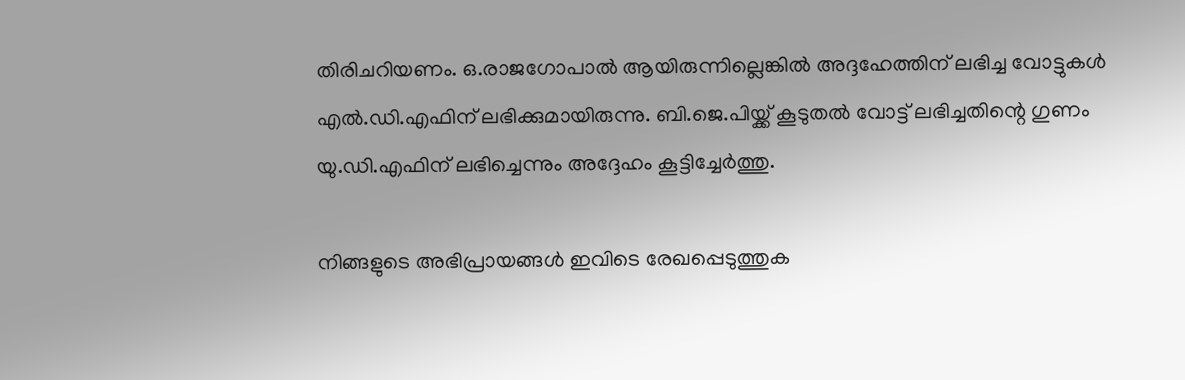തിരിചറിയണം. ഒ.രാജഗോപാല്‍ ആയിരുന്നില്ലെങ്കില്‍ അദ്ദഹേത്തിന് ലഭിച്ച വോട്ടുകള്‍ എല്‍.ഡി.എഫിന് ലഭിക്കുമായിരുന്നു. ബി.ജെ.പിയ്ക്ക് കൂടുതല്‍ വോട്ട് ലഭിച്ചതിന്റെ ഗുണം യു.ഡി.എഫിന് ലഭിച്ചെന്നും അദ്ദേഹം കൂട്ടിച്ചേര്‍ത്തു.

നിങ്ങളുടെ അഭിപ്രായങ്ങള്‍ ഇവിടെ രേഖപ്പെടുത്തുക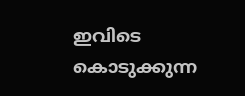ഇവിടെ കൊടുക്കുന്ന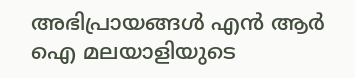അഭിപ്രായങ്ങള്‍ എന്‍ ആര്‍ ഐ മലയാളിയുടെ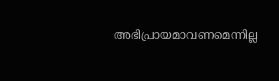അഭിപ്രായമാവണമെന്നില്ല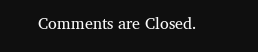Comments are Closed.